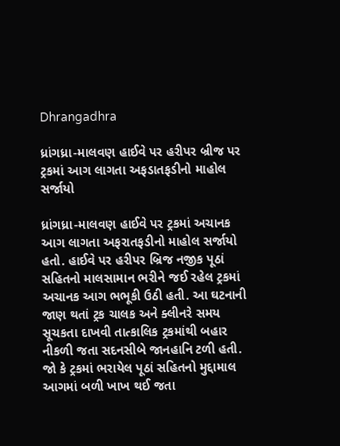Dhrangadhra

ધ્રાંગધ્રા-માલવણ હાઈવે પર હરીપર બ્રીજ પર ટ્રકમાં આગ લાગતા અફડાતફડીનો માહોલ સર્જાયો

ધ્રાંગધ્રા-માલવણ હાઈવે પર ટ્રકમાં અચાનક આગ લાગતા અફરાતફડીનો માહોલ સર્જાયો હતો. હાઈવે પર હરીપર બ્રિજ નજીક પૂઠાં સહિતનો માલસામાન ભરીને જઈ રહેલ ટ્રકમાં અચાનક આગ ભભૂકી ઉઠી હતી. આ ઘટનાની જાણ થતાં ટ્રક ચાલક અને ક્લીનરે સમય સૂચકતા દાખવી તાત્કાલિક ટ્રકમાંથી બહાર નીકળી જતા સદનસીબે જાનહાનિ ટળી હતી. જો કે ટ્રકમાં ભરાયેલ પૂઠાં સહિતનો મુદ્દામાલ આગમાં બળી ખાખ થઈ જતા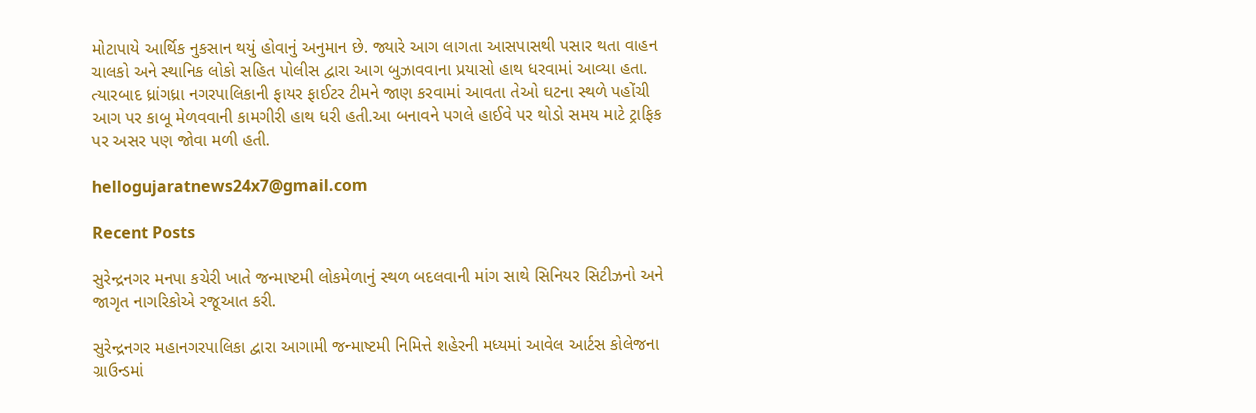મોટાપાયે આર્થિક નુકસાન થયું હોવાનું અનુમાન છે. જ્યારે આગ લાગતા આસપાસથી પસાર થતા વાહન ચાલકો અને સ્થાનિક લોકો સહિત પોલીસ દ્વારા આગ બુઝાવવાના પ્રયાસો હાથ ધરવામાં આવ્યા હતા. ત્યારબાદ ધ્રાંગધ્રા નગરપાલિકાની ફાયર ફાઈટર ટીમને જાણ કરવામાં આવતા તેઓ ઘટના સ્થળે પહોંચી આગ પર કાબૂ મેળવવાની કામગીરી હાથ ધરી હતી.આ બનાવને પગલે હાઈવે પર થોડો સમય માટે ટ્રાફિક પર અસર પણ જોવા મળી હતી.

hellogujaratnews24x7@gmail.com

Recent Posts

સુરેન્દ્રનગર મનપા કચેરી ખાતે જન્માષ્ટમી લોકમેળાનું સ્થળ બદલવાની માંગ સાથે સિનિયર સિટીઝનો અને જાગૃત નાગરિકોએ રજૂઆત કરી.

સુરેન્દ્રનગર મહાનગરપાલિકા દ્વારા આગામી જન્માષ્ટમી નિમિત્તે શહેરની મધ્યમાં આવેલ આર્ટસ કોલેજના ગ્રાઉન્ડમાં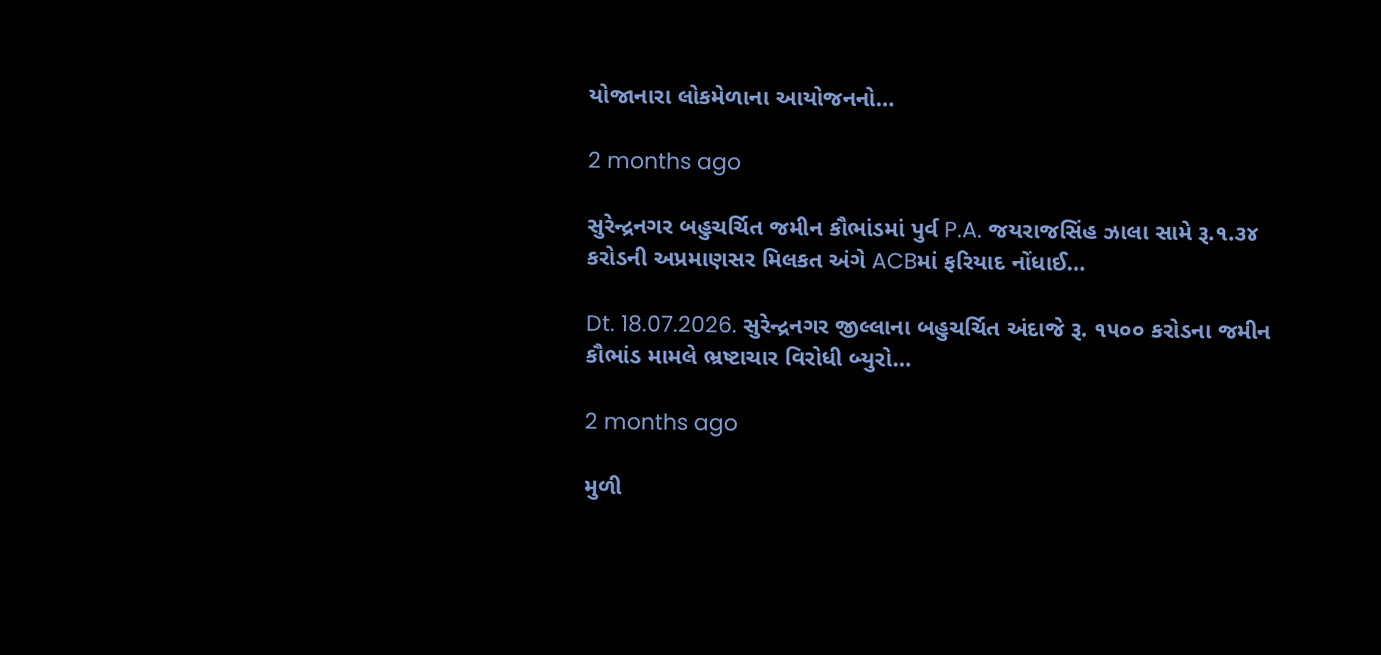યોજાનારા લોકમેળાના આયોજનનો…

2 months ago

સુરેન્દ્રનગર બહુચર્ચિત જમીન કૌભાંડમાં પુર્વ P.A. જયરાજસિંહ ઝાલા સામે રૂ.૧.૩૪ કરોડની અપ્રમાણસર મિલકત અંગે ACBમાં ફરિયાદ નોંધાઈ…

Dt. 18.07.2026. સુરેન્દ્રનગર જીલ્લાના બહુચર્ચિત અંદાજે રૂ. ૧૫૦૦ કરોડના જમીન કૌભાંડ મામલે ભ્રષ્ટાચાર વિરોધી બ્યુરો…

2 months ago

મુળી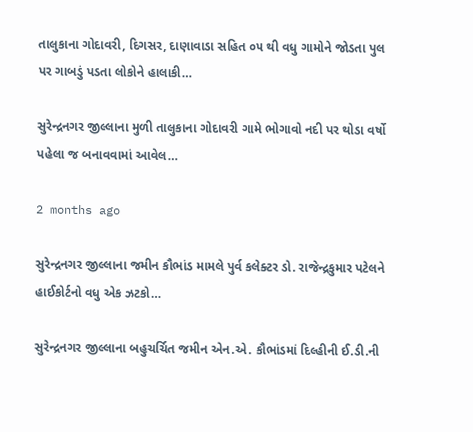તાલુકાના ગોદાવરી, દિગસર, દાણાવાડા સહિત ૦૫ થી વધુ ગામોને જોડતા પુલ પર ગાબડું પડતા લોકોને હાલાકી…

સુરેન્દ્રનગર જીલ્લાના મુળી તાલુકાના ગોદાવરી ગામે ભોગાવો નદી પર થોડા વર્ષો પહેલા જ બનાવવામાં આવેલ…

2 months ago

સુરેન્દ્રનગર જીલ્લાના જમીન કૌભાંડ મામલે પુર્વ કલેક્ટર ડો. રાજેન્દ્રકુમાર પટેલને હાઈકોર્ટનો વધુ એક ઝટકો…

સુરેન્દ્રનગર જીલ્લાના બહુચર્ચિત જમીન એન.એ. કૌભાંડમાં દિલ્હીની ઈ.ડી.ની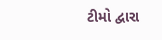ટીમો દ્વારા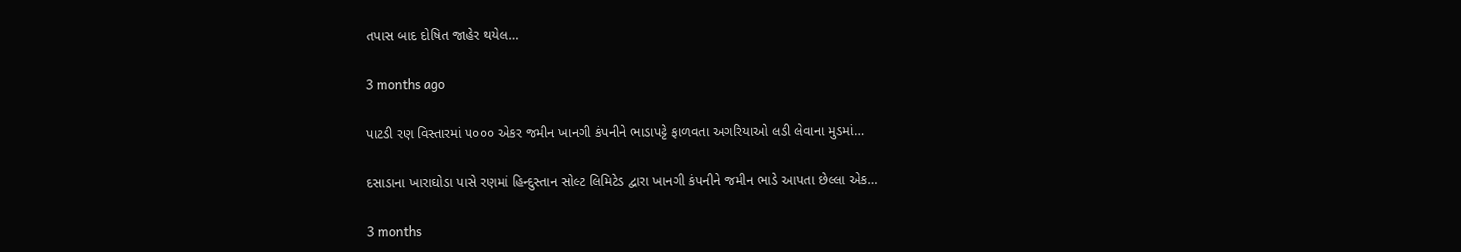તપાસ બાદ દોષિત જાહેર થયેલ…

3 months ago

પાટડી રણ વિસ્તારમાં ૫૦૦૦ એકર જમીન ખાનગી કંપનીને ભાડાપટ્ટે ફાળવતા અગરિયાઓ લડી લેવાના મુડમાં…

દસાડાના ખારાઘોડા પાસે રણમાં હિન્દુસ્તાન સોલ્ટ લિમિટેડ દ્વારા ખાનગી કંપનીને જમીન ભાડે આપતા છેલ્લા એક…

3 months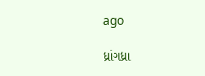ago

ધ્રાંગધ્રા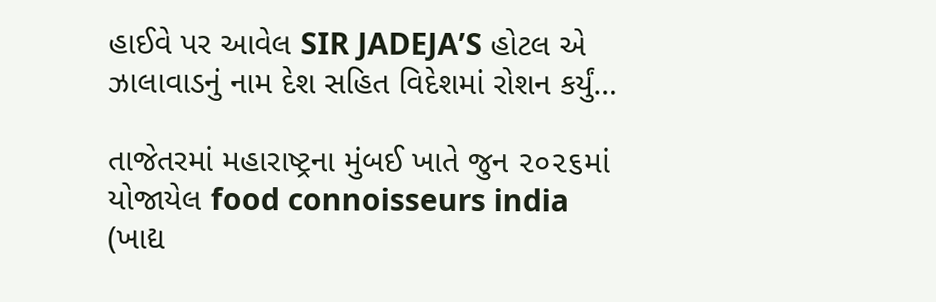હાઈવે પર આવેલ SIR JADEJA’S હોટલ એ ઝાલાવાડનું નામ દેશ સહિત વિદેશમાં રોશન કર્યું…

તાજેતરમાં મહારાષ્ટ્રના મુંબઈ ખાતે જુન ૨૦૨૬માં યોજાયેલ food connoisseurs india (ખાદ્ય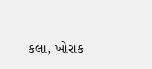કલા, ખોરાક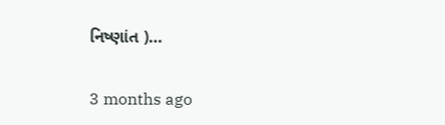નિષ્ણાંત )…

3 months ago